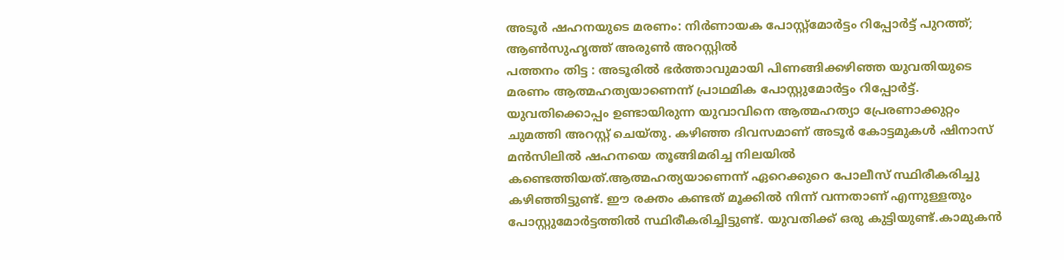അടൂർ ഷഹനയുടെ മരണം: നിർണായക പോസ്റ്റ്മോർട്ടം റിപ്പോർട്ട് പുറത്ത്; ആൺസുഹൃത്ത് അരുൺ അറസ്റ്റിൽ
പത്തനം തിട്ട : അടൂരിൽ ഭർത്താവുമായി പിണങ്ങിക്കഴിഞ്ഞ യുവതിയുടെ മരണം ആത്മഹത്യയാണെന്ന് പ്രാഥമിക പോസ്റ്റുമോർട്ടം റിപ്പോർട്ട്. യുവതിക്കൊപ്പം ഉണ്ടായിരുന്ന യുവാവിനെ ആത്മഹത്യാ പ്രേരണാക്കുറ്റം ചുമത്തി അറസ്റ്റ് ചെയ്തു. കഴിഞ്ഞ ദിവസമാണ് അടൂർ കോട്ടമുകൾ ഷിനാസ് മൻസിലിൽ ഷഹനയെ തൂങ്ങിമരിച്ച നിലയിൽ കണ്ടെത്തിയത്.ആത്മഹത്യയാണെന്ന് ഏറെക്കുറെ പോലീസ് സ്ഥിരീകരിച്ചു കഴിഞ്ഞിട്ടുണ്ട്. ഈ രക്തം കണ്ടത് മൂക്കിൽ നിന്ന് വന്നതാണ് എന്നുള്ളതും പോസ്റ്റുമോർട്ടത്തിൽ സ്ഥിരീകരിച്ചിട്ടുണ്ട്. യുവതിക്ക് ഒരു കുട്ടിയുണ്ട്.കാമുകൻ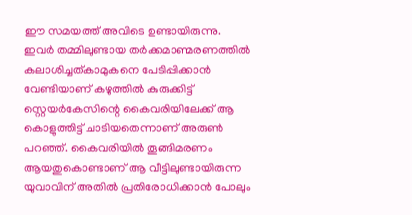ഈ സമയത്ത് അവിടെ ഉണ്ടായിരുന്നു. ഇവർ തമ്മിലുണ്ടായ തർക്കമാണ്മരണത്തിൽ കലാശിച്ചത്കാമുകനെ പേടിപ്പിക്കാൻ വേണ്ടിയാണ് കഴുത്തിൽ കുരുക്കിട്ട് സ്റ്റെയർകേസിന്റെ കൈവരിയിലേക്ക് ആ കൊളുത്തിട്ട് ചാടിയതെന്നാണ് അരുൺ പറഞ്ഞ്. കൈവരിയിൽ തൂങ്ങിമരണം ആയതുകൊണ്ടാണ് ആ വീട്ടിലുണ്ടായിരുന്ന യുവാവിന് അതിൽ പ്രതിരോധിക്കാൻ പോലും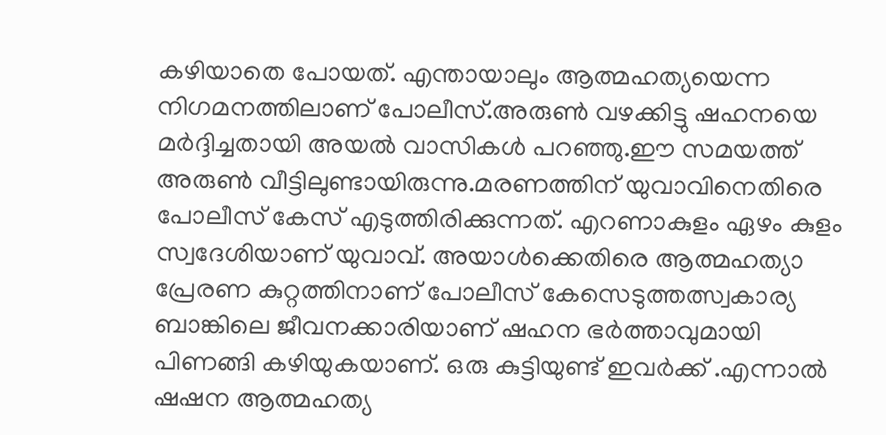കഴിയാതെ പോയത്. എന്തായാലും ആത്മഹത്യയെന്ന നിഗമനത്തിലാണ് പോലീസ്.അരുൺ വഴക്കിട്ടു ഷഹനയെ മർദ്ദിച്ചതായി അയൽ വാസികൾ പറഞ്ഞു.ഈ സമയത്ത് അരുൺ വീട്ടിലുണ്ടായിരുന്നു.മരണത്തിന് യുവാവിനെതിരെ പോലീസ് കേസ് എടുത്തിരിക്കുന്നത്. എറണാകുളം ഏഴം കുളം സ്വദേശിയാണ് യുവാവ്. അയാൾക്കെതിരെ ആത്മഹത്യാ പ്രേരണ കുറ്റത്തിനാണ് പോലീസ് കേസെടുത്തത്സ്വകാര്യ ബാങ്കിലെ ജീവനക്കാരിയാണ് ഷഹന ഭർത്താവുമായി പിണങ്ങി കഴിയുകയാണ്. ഒരു കുട്ടിയുണ്ട് ഇവർക്ക് .എന്നാൽ ഷഷന ആത്മഹത്യ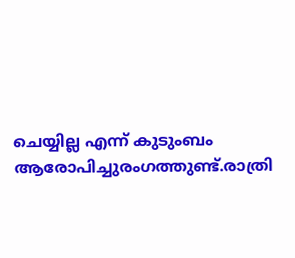ചെയ്യില്ല എന്ന് കുടുംബം ആരോപിച്ചുരംഗത്തുണ്ട്.രാത്രി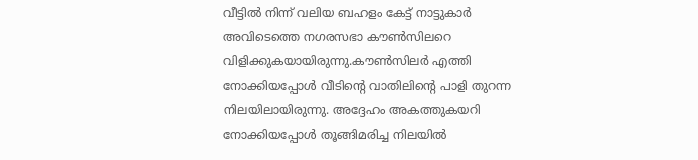വീട്ടിൽ നിന്ന് വലിയ ബഹളം കേട്ട് നാട്ടുകാർ അവിടെത്തെ നഗരസഭാ കൗൺസിലറെ വിളിക്കുകയായിരുന്നു.കൗൺസിലർ എത്തി നോക്കിയപ്പോൾ വീടിന്റെ വാതിലിന്റെ പാളി തുറന്ന നിലയിലായിരുന്നു. അദ്ദേഹം അകത്തുകയറി നോക്കിയപ്പോൾ തൂങ്ങിമരിച്ച നിലയിൽ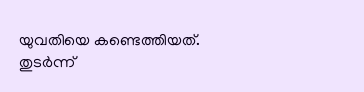യുവതിയെ കണ്ടെത്തിയത്. തുടർന്ന്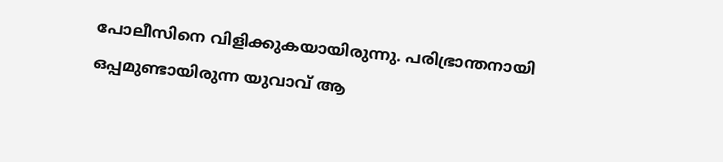പോലീസിനെ വിളിക്കുകയായിരുന്നു. പരിഭ്രാന്തനായി ഒപ്പമുണ്ടായിരുന്ന യുവാവ് ആ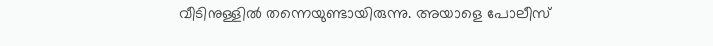വീടിനുള്ളിൽ തന്നെയുണ്ടായിരുന്നു. അയാളെ പോലീസ്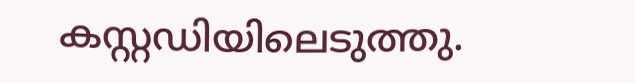കസ്റ്റഡിയിലെടുത്തു.